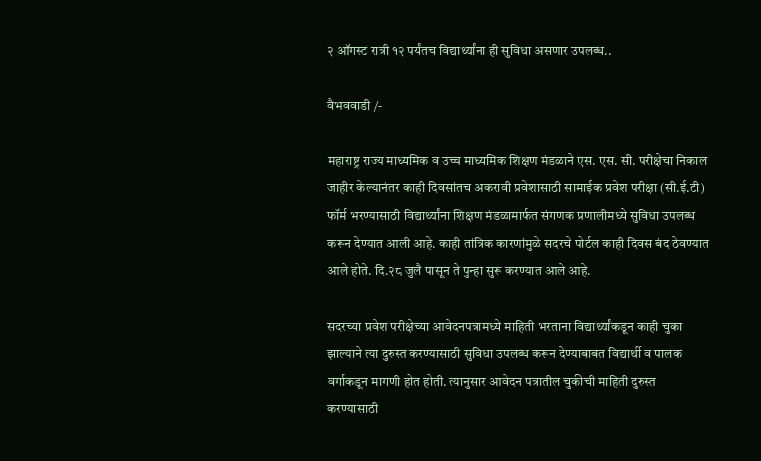२ ऑगस्ट रात्री १२ पर्यंतच विद्यार्थ्यांना ही सुविधा असणार उपलब्ध..

वैभववाडी /-

महाराष्ट्र राज्य माध्यमिक व उच्च माध्यमिक शिक्षण मंडळाने एस. एस. सी. परीक्षेचा निकाल जाहीर केल्यानंतर काही दिवसांतच अकरावी प्रवेशासाठी सामाईक प्रवेश परीक्षा (सी.ई.टी) फॉर्म भरण्यासाठी विद्यार्थ्यांना शिक्षण मंडळामार्फत संगणक प्रणालीमध्ये सुविधा उपलब्ध करून देण्यात आली आहे. काही तांत्रिक कारणांमुळे सदरचे पोर्टल काही दिवस बंद ठेवण्यात आले होते. दि.२८ जुलै पासून ते पुन्हा सुरू करण्यात आले आहे.

सदरच्या प्रवेश परीक्षेच्या आवेदनपत्रामध्ये माहिती भरताना विद्यार्थ्यांकडून काही चुका झाल्याने त्या दुरुस्त करण्यासाठी सुविधा उपलब्ध करून देण्याबाबत विद्यार्थी व पालक वर्गाकडून मागणी होत होती. त्यानुसार आवेदन पत्रातील चुकीची माहिती दुरुस्त करण्यासाठी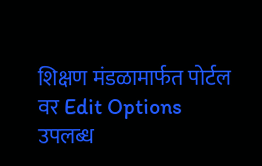शिक्षण मंडळामार्फत पोर्टल वर Edit Options उपलब्ध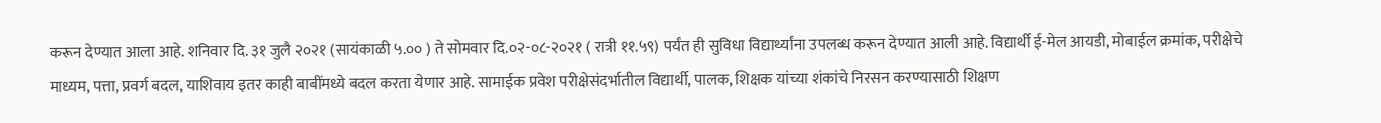करून देण्यात आला आहे. शनिवार दि. ३१ जुलै २०२१ (सायंकाळी ५.०० ) ते सोमवार दि.०२-०८-२०२१ ( रात्री ११.५९) पर्यंत ही सुविधा विद्यार्थ्यांना उपलब्ध करून देण्यात आली आहे. विद्यार्थी ई-मेल आयडी, मोबाईल क्रमांक, परीक्षेचे माध्यम, पत्ता, प्रवर्ग बदल, याशिवाय इतर काही बाबींमध्ये बदल करता येणार आहे. सामाईक प्रवेश परीक्षेसंदर्भातील विद्यार्थी, पालक, शिक्षक यांच्या शंकांचे निरसन करण्यासाठी शिक्षण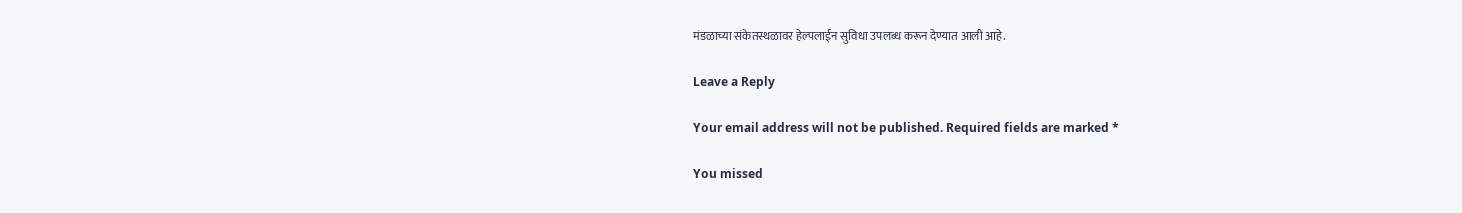मंडळाच्या संकेतस्थळावर हेल्पलाईन सुविधा उपलब्ध करून देण्यात आली आहे.

Leave a Reply

Your email address will not be published. Required fields are marked *

You missed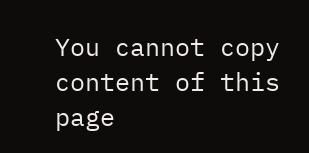You cannot copy content of this page